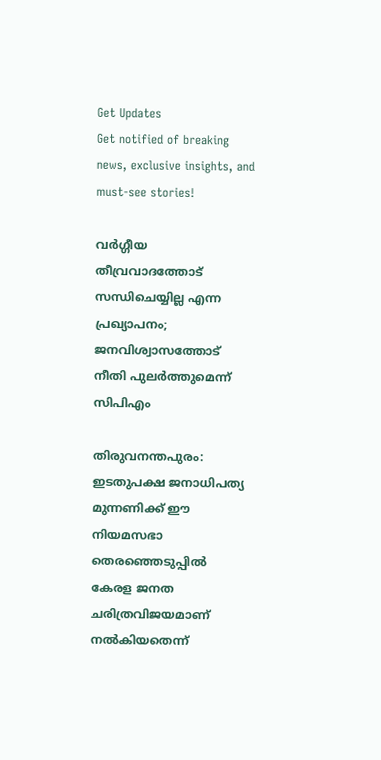Get Updates
Get notified of breaking news, exclusive insights, and must-see stories!

വര്‍ഗ്ഗീയ തീവ്രവാദത്തോട്‌ സന്ധിചെയ്യില്ല എന്ന പ്രഖ്യാപനം; ജനവിശ്വാസത്തോട് നീതി പുലർത്തുമെന്ന് സിപിഎം

തിരുവനന്തപുരം: ഇടതുപക്ഷ ജനാധിപത്യ മുന്നണിക്ക്‌ ഈ നിയമസഭാ തെരഞ്ഞെടുപ്പില്‍ കേരള ജനത ചരിത്രവിജയമാണ്‌ നല്‍കിയതെന്ന്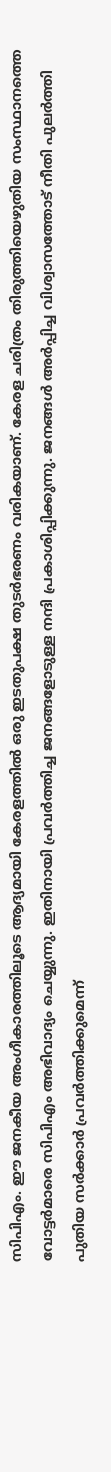സിപിഎം. ഈ ജനകീയ അംഗീകാരത്തിലൂടെ ആദ്യമായി കേരളത്തില്‍ ഒരു ഇടതുപക്ഷ തുടര്‍ഭരണം വരികയാണ്‌. കേരള ചരിത്രം തിരുത്തിയെഴുതിയ സംസ്ഥാനത്തെ വോട്ടര്‍മാരെ സിപിഎം അഭിവാദ്യം ചെയ്യുന്നു. ഇതിനായി പ്രവര്‍ത്തിച്ച ജനങ്ങളോടുള്ള നന്ദി പ്രകാശിപ്പിക്കുന്നു. ജനങ്ങള്‍ അര്‍പ്പിച്ച വിശ്വാസത്തോട്‌ നീതി പുലര്‍ത്തി പുതിയ സര്‍ക്കാര്‍ പ്രവര്‍ത്തിക്കുമെന്ന്‌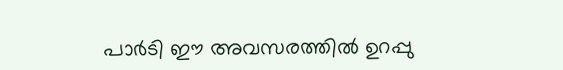പാര്‍ടി ഈ അവസരത്തില്‍ ഉറപ്പു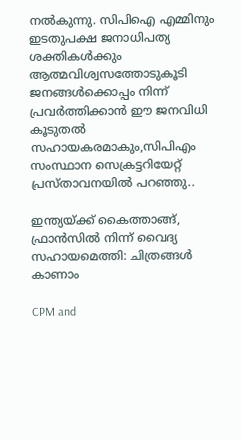നല്‍കുന്നു. സിപിഐ എമ്മിനും ഇടതുപക്ഷ ജനാധിപത്യ ശക്തികള്‍ക്കും ആത്മവിശ്വസത്തോടുകൂടി ജനങ്ങള്‍ക്കൊപ്പം നിന്ന്‌ പ്രവര്‍ത്തിക്കാന്‍ ഈ ജനവിധി കൂടുതല്‍ സഹായകരമാകും,സിപിഎം സംസ്ഥാന സെക്രട്ടറിയേറ്റ് പ്രസ്താവനയിൽ പറഞ്ഞു..

ഇന്ത്യയ്ക്ക് കൈത്താങ്ങ്, ഫ്രാന്‍സില്‍ നിന്ന് വൈദ്യ സഹായമെത്തി: ചിത്രങ്ങള്‍ കാണാം

CPM and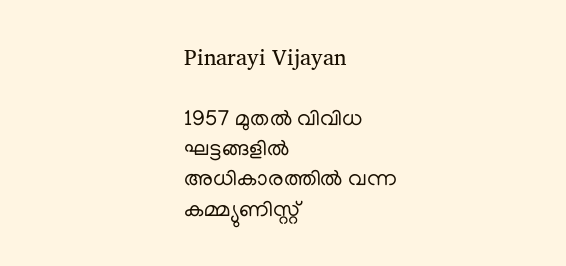Pinarayi Vijayan

1957 മുതല്‍ വിവിധ ഘട്ടങ്ങളില്‍ അധികാരത്തില്‍ വന്ന കമ്മ്യുണിസ്റ്റ്‌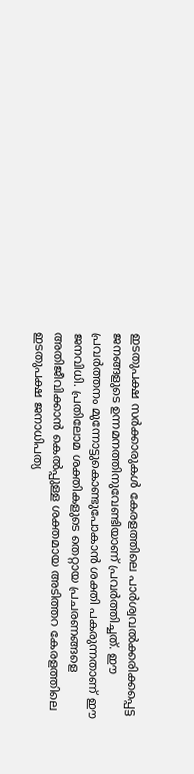ഇടതുപക്ഷ സര്‍ക്കാരുകള്‍ കേരളത്തിലെ പാര്‍ശ്വവല്‍ക്കരിക്കപ്പെട്ട ജനങ്ങളുടെ ഉന്നമനത്തിനുവേണ്ടിയാണ്‌ പ്രവര്‍ത്തിച്ചത്‌. ഈ പ്രവര്‍ത്തനം മുന്നോട്ടുകൊണ്ടുപോകാന്‍ ശക്തി പകരുന്നതാണ്‌ ഈ ജനവിധി. പ്രതിലോമ ശക്തികളുടെ തെറ്റായ പ്രചരണങ്ങളെ അതിജീവിക്കാന്‍ കെല്‍പ്പുള്ള ശക്തമായ അടിത്തറ കേരളത്തിലെ ഇടതുപക്ഷ ജനാധിപത്യ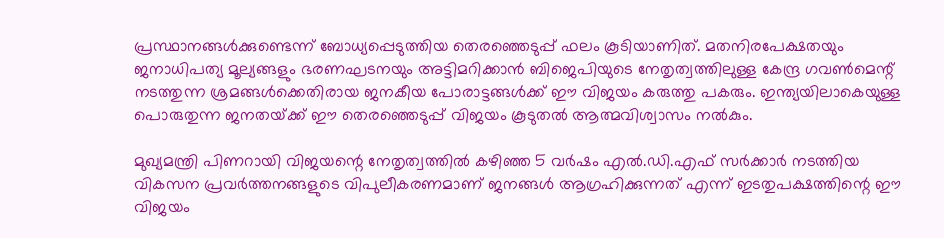പ്രസ്ഥാനങ്ങള്‍ക്കുണ്ടെന്ന്‌ ബോധ്യപ്പെടുത്തിയ തെരഞ്ഞെടുപ്പ്‌ ഫലം കൂടിയാണിത്‌. മതനിരപേക്ഷതയും ജനാധിപത്യ മൂല്യങ്ങളും ഭരണഘടനയും അട്ടിമറിക്കാന്‍ ബിജെപിയുടെ നേതൃത്വത്തിലുള്ള കേന്ദ്ര ഗവണ്‍മെന്റ്‌ നടത്തുന്ന ശ്രമങ്ങള്‍ക്കെതിരായ ജനകീയ പോരാട്ടങ്ങള്‍ക്ക്‌ ഈ വിജയം കരുത്തു പകരും. ഇന്ത്യയിലാകെയുള്ള പൊരുതുന്ന ജനതയ്‌ക്ക്‌ ഈ തെരഞ്ഞെടുപ്പ്‌ വിജയം കൂടുതല്‍ ആത്മവിശ്വാസം നല്‍കും.

മുഖ്യമന്ത്രി പിണറായി വിജയന്റെ നേതൃത്വത്തില്‍ കഴിഞ്ഞ 5 വര്‍ഷം എല്‍.ഡി.എഫ്‌ സര്‍ക്കാര്‍ നടത്തിയ വികസന പ്രവര്‍ത്തനങ്ങളുടെ വിപുലീകരണമാണ്‌ ജനങ്ങള്‍ ആഗ്രഹിക്കുന്നത്‌ എന്ന്‌ ഇടതുപക്ഷത്തിന്റെ ഈ വിജയം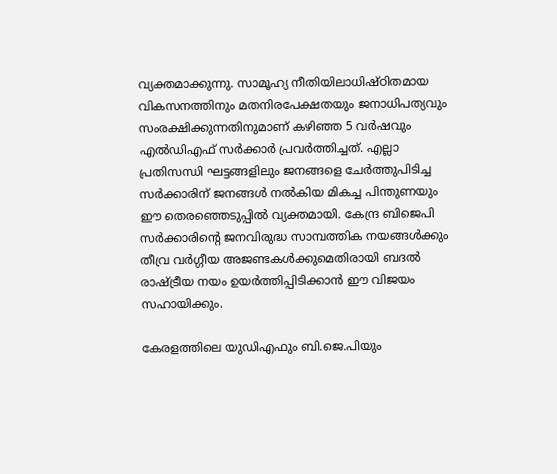വ്യക്തമാക്കുന്നു. സാമൂഹ്യ നീതിയിലാധിഷ്‌ഠിതമായ വികസനത്തിനും മതനിരപേക്ഷതയും ജനാധിപത്യവും സംരക്ഷിക്കുന്നതിനുമാണ്‌ കഴിഞ്ഞ 5 വര്‍ഷവും എല്‍ഡിഎഫ്‌ സര്‍ക്കാര്‍ പ്രവര്‍ത്തിച്ചത്‌. എല്ലാ പ്രതിസന്ധി ഘട്ടങ്ങളിലും ജനങ്ങളെ ചേര്‍ത്തുപിടിച്ച സര്‍ക്കാരിന്‌ ജനങ്ങള്‍ നല്‍കിയ മികച്ച പിന്തുണയും ഈ തെരഞ്ഞെടുപ്പില്‍ വ്യക്തമായി. കേന്ദ്ര ബിജെപി സര്‍ക്കാരിന്റെ ജനവിരുദ്ധ സാമ്പത്തിക നയങ്ങള്‍ക്കും തീവ്ര വര്‍ഗ്ഗീയ അജണ്ടകള്‍ക്കുമെതിരായി ബദല്‍ രാഷ്‌ട്രീയ നയം ഉയര്‍ത്തിപ്പിടിക്കാന്‍ ഈ വിജയം സഹായിക്കും.

കേരളത്തിലെ യുഡിഎഫും ബി.ജെ.പിയും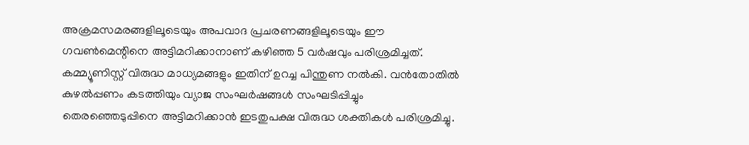അക്രമസമരങ്ങളിലൂടെയും അപവാദ പ്രചരണങ്ങളിലൂടെയും ഈ ഗവണ്‍മെന്റിനെ അട്ടിമറിക്കാനാണ്‌ കഴിഞ്ഞ 5 വര്‍ഷവും പരിശ്രമിച്ചത്‌. കമ്മ്യൂണിസ്റ്റ്‌ വിരുദ്ധ മാധ്യമങ്ങളും ഇതിന്‌ ഉറച്ച പിന്തുണ നല്‍കി. വന്‍തോതില്‍ കുഴല്‍പ്പണം കടത്തിയും വ്യാജ സംഘര്‍ഷങ്ങള്‍ സംഘടിപ്പിച്ചും തെരഞ്ഞെടുപ്പിനെ അട്ടിമറിക്കാന്‍ ഇടതുപക്ഷ വിരുദ്ധ ശക്തികള്‍ പരിശ്രമിച്ചു.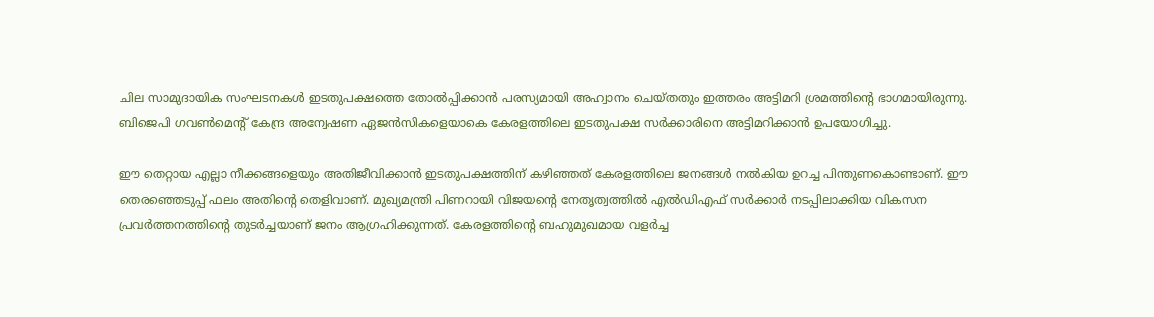ചില സാമുദായിക സംഘടനകള്‍ ഇടതുപക്ഷത്തെ തോല്‍പ്പിക്കാന്‍ പരസ്യമായി അഹ്വാനം ചെയ്‌തതും ഇത്തരം അട്ടിമറി ശ്രമത്തിന്റെ ഭാഗമായിരുന്നു. ബിജെപി ഗവണ്‍മെന്റ്‌ കേന്ദ്ര അന്വേഷണ ഏജന്‍സികളെയാകെ കേരളത്തിലെ ഇടതുപക്ഷ സര്‍ക്കാരിനെ അട്ടിമറിക്കാന്‍ ഉപയോഗിച്ചു.

ഈ തെറ്റായ എല്ലാ നീക്കങ്ങളെയും അതിജീവിക്കാന്‍ ഇടതുപക്ഷത്തിന്‌ കഴിഞ്ഞത്‌ കേരളത്തിലെ ജനങ്ങള്‍ നല്‍കിയ ഉറച്ച പിന്തുണകൊണ്ടാണ്‌. ഈ തെരഞ്ഞെടുപ്പ്‌ ഫലം അതിന്റെ തെളിവാണ്‌. മുഖ്യമന്ത്രി പിണറായി വിജയന്റെ നേതൃത്വത്തില്‍ എല്‍ഡിഎഫ്‌ സര്‍ക്കാര്‍ നടപ്പിലാക്കിയ വികസന പ്രവര്‍ത്തനത്തിന്റെ തുടര്‍ച്ചയാണ്‌ ജനം ആഗ്രഹിക്കുന്നത്‌. കേരളത്തിന്റെ ബഹുമുഖമായ വളര്‍ച്ച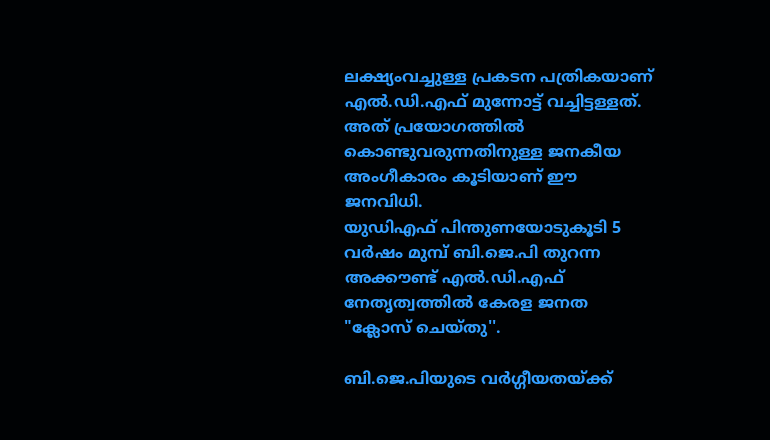ലക്ഷ്യംവച്ചുള്ള പ്രകടന പത്രികയാണ്‌ എല്‍.ഡി.എഫ്‌ മുന്നോട്ട്‌ വച്ചിട്ടള്ളത്‌. അത്‌ പ്രയോഗത്തില്‍ കൊണ്ടുവരുന്നതിനുള്ള ജനകീയ അംഗീകാരം കൂടിയാണ്‌ ഈ ജനവിധി.
യുഡിഎഫ്‌ പിന്തുണയോടുകൂടി 5 വര്‍ഷം മുമ്പ്‌ ബി.ജെ.പി തുറന്ന അക്കൗണ്ട്‌ എല്‍.ഡി.എഫ്‌ നേതൃത്വത്തില്‍ കേരള ജനത "ക്ലോസ്‌ ചെയ്‌തു''.

ബി.ജെ.പിയുടെ വര്‍ഗ്ഗീയതയ്‌ക്ക്‌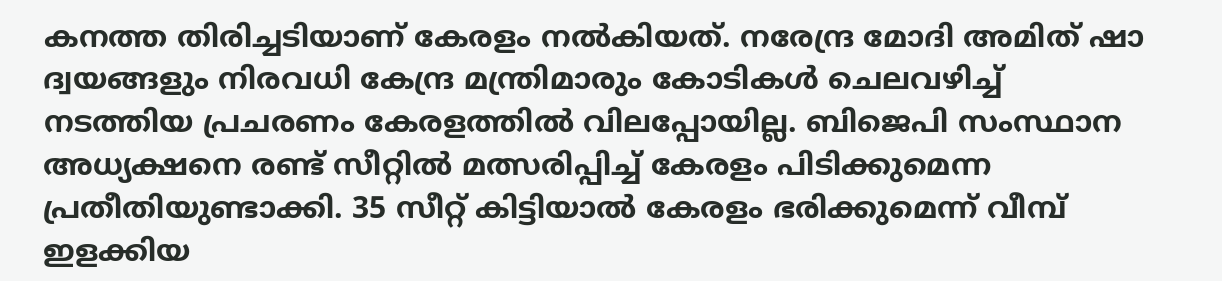കനത്ത തിരിച്ചടിയാണ്‌ കേരളം നല്‍കിയത്‌. നരേന്ദ്ര മോദി അമിത്‌ ഷാ ദ്വയങ്ങളും നിരവധി കേന്ദ്ര മന്ത്രിമാരും കോടികള്‍ ചെലവഴിച്ച്‌ നടത്തിയ പ്രചരണം കേരളത്തില്‍ വിലപ്പോയില്ല. ബിജെപി സംസ്ഥാന അധ്യക്ഷനെ രണ്ട്‌ സീറ്റില്‍ മത്സരിപ്പിച്ച്‌ കേരളം പിടിക്കുമെന്ന പ്രതീതിയുണ്ടാക്കി. 35 സീറ്റ്‌ കിട്ടിയാല്‍ കേരളം ഭരിക്കുമെന്ന്‌ വീമ്പ്‌ ഇളക്കിയ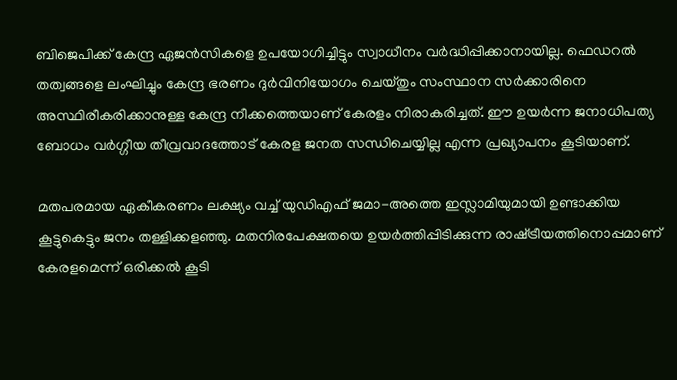ബിജെപിക്ക്‌ കേന്ദ്ര ഏജന്‍സികളെ ഉപയോഗിച്ചിട്ടും സ്വാധീനം വര്‍ദ്ധിപ്പിക്കാനായില്ല. ഫെഡറല്‍ തത്വങ്ങളെ ലംഘിച്ചും കേന്ദ്ര ഭരണം ദുര്‍വിനിയോഗം ചെയ്‌തും സംസ്ഥാന സര്‍ക്കാരിനെ അസ്ഥിരീകരിക്കാനുള്ള കേന്ദ്ര നീക്കത്തെയാണ്‌ കേരളം നിരാകരിച്ചത്‌. ഈ ഉയര്‍ന്ന ജനാധിപത്യ ബോധം വര്‍ഗ്ഗീയ തീവ്രവാദത്തോട്‌ കേരള ജനത സന്ധിചെയ്യില്ല എന്ന പ്രഖ്യാപനം കൂടിയാണ്‌.

മതപരമായ ഏകീകരണം ലക്ഷ്യം വച്ച്‌ യുഡിഎഫ്‌ ജമാ-അത്തെ ഇസ്ലാമിയുമായി ഉണ്ടാക്കിയ കൂട്ടുകെട്ടും ജനം തള്ളിക്കളഞ്ഞു. മതനിരപേക്ഷതയെ ഉയര്‍ത്തിപ്പിടിക്കുന്ന രാഷ്‌ട്രീയത്തിനൊപ്പമാണ്‌ കേരളമെന്ന്‌ ഒരിക്കല്‍ കൂടി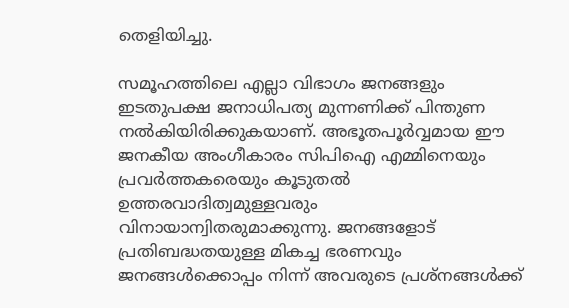തെളിയിച്ചു.

സമൂഹത്തിലെ എല്ലാ വിഭാഗം ജനങ്ങളും ഇടതുപക്ഷ ജനാധിപത്യ മുന്നണിക്ക്‌ പിന്തുണ നല്‍കിയിരിക്കുകയാണ്‌. അഭൂതപൂര്‍വ്വമായ ഈ ജനകീയ അംഗീകാരം സിപിഐ എമ്മിനെയും പ്രവര്‍ത്തകരെയും കൂടുതല്‍ ഉത്തരവാദിത്വമുള്ളവരും വിനായാന്വിതരുമാക്കുന്നു. ജനങ്ങളോട്‌ പ്രതിബദ്ധതയുള്ള മികച്ച ഭരണവും ജനങ്ങള്‍ക്കൊപ്പം നിന്ന്‌ അവരുടെ പ്രശ്‌നങ്ങള്‍ക്ക്‌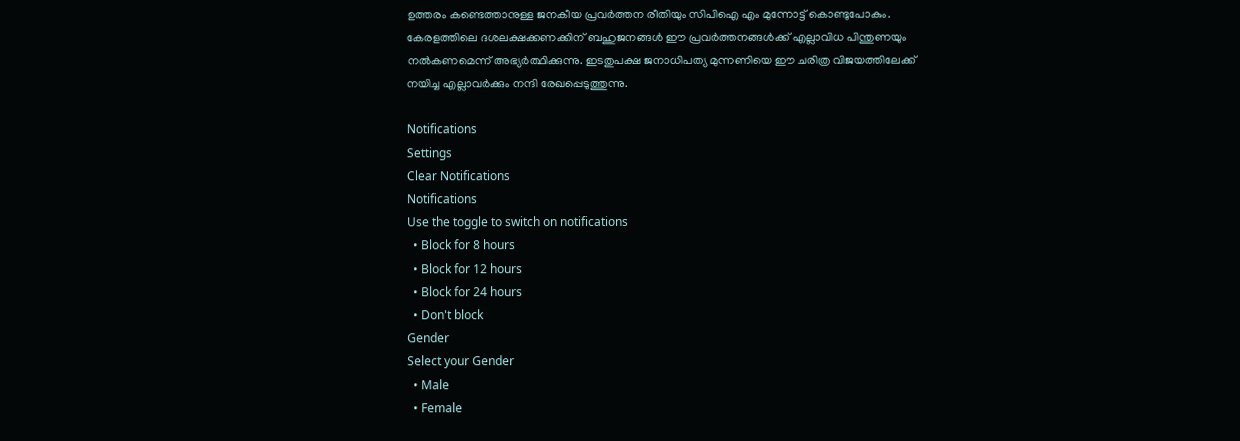ഉത്തരം കണ്ടെത്താനുള്ള ജനകീയ പ്രവര്‍ത്തന രീതിയും സിപിഐ എം മുന്നോട്ട്‌ കൊണ്ടുപോകും. കേരളത്തിലെ ദശലക്ഷക്കണക്കിന്‌ ബഹുജനങ്ങള്‍ ഈ പ്രവര്‍ത്തനങ്ങള്‍ക്ക്‌ എല്ലാവിധ പിന്തുണയും നല്‍കണമെന്ന്‌ അഭ്യര്‍ത്ഥിക്കുന്നു. ഇടതുപക്ഷ ജനാധിപത്യ മുന്നണിയെ ഈ ചരിത്ര വിജയത്തിലേക്ക്‌ നയിച്ച എല്ലാവര്‍ക്കും നന്ദി രേഖപ്പെടുത്തുന്നു.

Notifications
Settings
Clear Notifications
Notifications
Use the toggle to switch on notifications
  • Block for 8 hours
  • Block for 12 hours
  • Block for 24 hours
  • Don't block
Gender
Select your Gender
  • Male
  • Female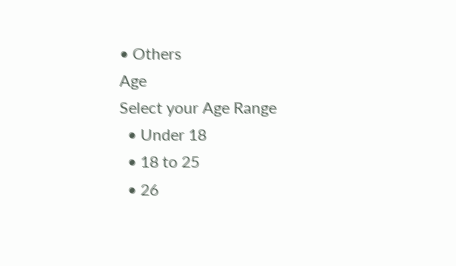• Others
Age
Select your Age Range
  • Under 18
  • 18 to 25
  • 26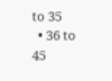to 35
  • 36 to 45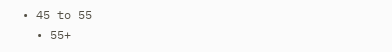• 45 to 55
  • 55+